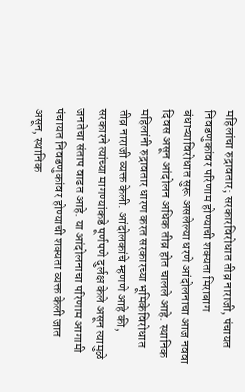महिलांचा रुद्रावतार; सरकारविरोधात तीव्र नाराजी, पंचायत निवडणुकांवर परिणाम होण्याची शक्यता मिराबाग बंधाऱ्याविरोधात सुरू असलेल्या धरणे आंदोलनाचा आज नववा दिवस असून आंदोलन अधिक तीव्र होत चालले आहे. स्थानिक महिलांनी रुद्रावतार धारण करत सरकारच्या भूमिकेविरोधात तीव्र नाराजी व्यक्त केली. आंदोलकांचे म्हणणे आहे की, सरकारने त्यांच्या मागण्यांकडे पूर्णपणे दुर्लक्ष केले असून त्यामुळे जनतेचा संताप वाढत आहे. या आंदोलनाचा परिणाम आगामी पंचायत निवडणुकांवर होण्याची शक्यता व्यक्त केली जात असून, स्थानिक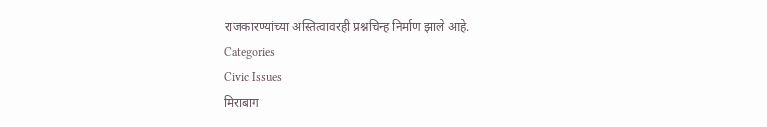राजकारण्यांच्या अस्तित्वावरही प्रश्नचिन्ह निर्माण झाले आहे.
Categories
Civic Issues
मिराबाग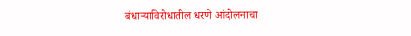बंधाऱ्याविरोधातील धरणे आंदोलनाचा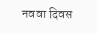नववा दिवस